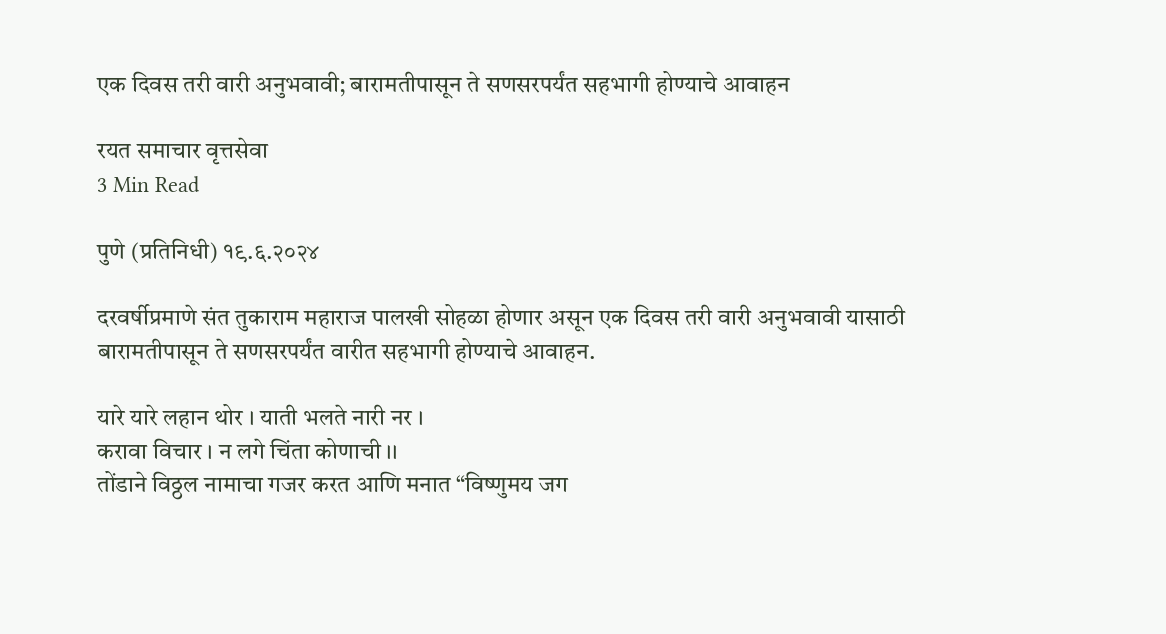एक दिवस तरी वारी अनुभवावी; बारामतीपासून ते सणसरपर्यंत सहभागी होण्याचे आवाहन

रयत समाचार वृत्तसेवा
3 Min Read

पुणे (प्रतिनिधी) १९.६.२०२४

दरवर्षीप्रमाणे संत तुकाराम महाराज पालखी सोहळा होणार असून एक दिवस तरी वारी अनुभवावी यासाठी बारामतीपासून ते सणसरपर्यंत वारीत सहभागी होण्याचे आवाहन.

यारे यारे लहान थोर । याती भलते नारी नर ।
करावा विचार । न लगे चिंता कोणाची ।।
तोंडाने विठ्ठल नामाचा गजर करत आणि मनात “विष्णुमय जग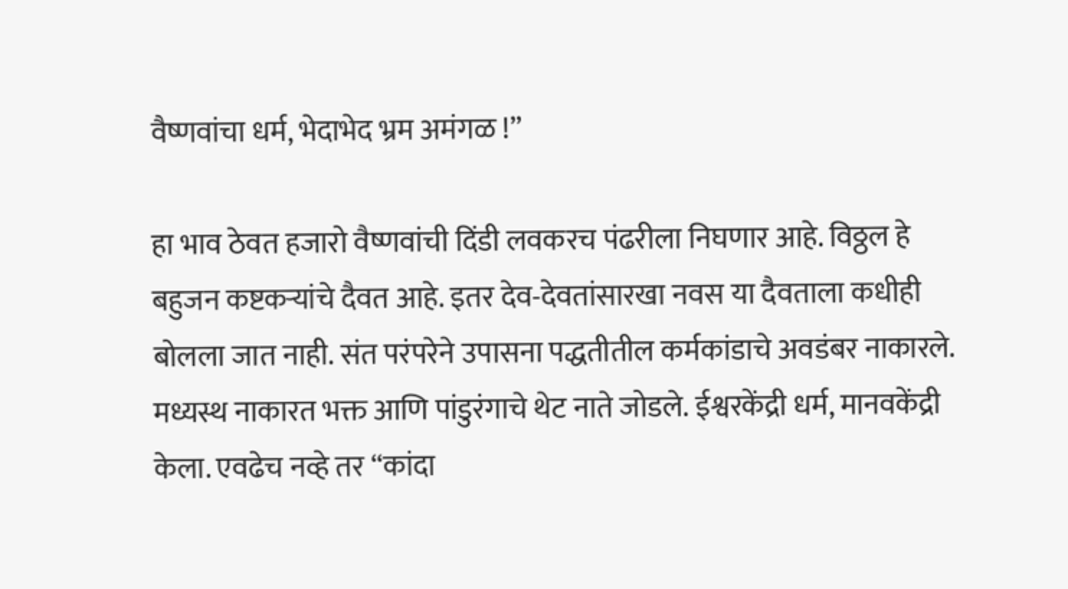वैष्णवांचा धर्म, भेदाभेद भ्रम अमंगळ !”

हा भाव ठेवत हजारो वैष्णवांची दिंडी लवकरच पंढरीला निघणार आहे. विठ्ठल हे बहुजन कष्टकर्‍यांचे दैवत आहे. इतर देव-देवतांसारखा नवस या दैवताला कधीही बोलला जात नाही. संत परंपरेने उपासना पद्धतीतील कर्मकांडाचे अवडंबर नाकारले. मध्यस्थ नाकारत भक्त आणि पांडुरंगाचे थेट नाते जोडले. ईश्वरकेंद्री धर्म, मानवकेंद्री केला. एवढेच नव्हे तर “कांदा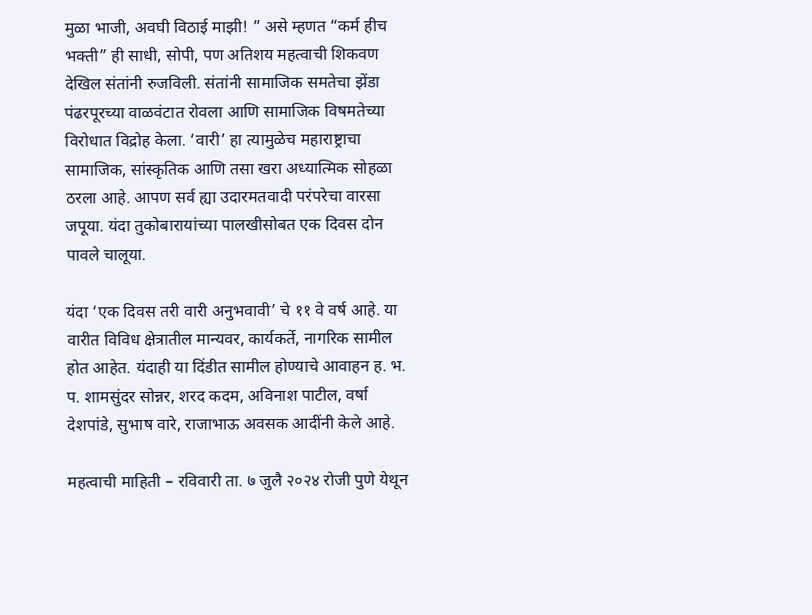मुळा भाजी, अवघी विठाई माझी! ” असे म्हणत “कर्म हीच भक्ती” ही साधी, सोपी, पण अतिशय महत्वाची शिकवण देखिल संतांनी रुजविली. संतांनी सामाजिक समतेचा झेंडा पंढरपूरच्या वाळवंटात रोवला आणि सामाजिक विषमतेच्या विरोधात विद्रोह केला. ‘वारी’ हा त्यामुळेच महाराष्ट्राचा सामाजिक, सांस्कृतिक आणि तसा खरा अध्यात्मिक सोहळा ठरला आहे. आपण सर्व ह्या उदारमतवादी परंपरेचा वारसा जपूया. यंदा तुकोबारायांच्या पालखीसोबत एक दिवस दोन पावले चालूया.

यंदा ‘एक दिवस तरी वारी अनुभवावी’ चे ११ वे वर्ष आहे. या वारीत विविध क्षेत्रातील मान्यवर, कार्यकर्ते, नागरिक सामील होत आहेत. यंदाही या दिंडीत सामील होण्याचे आवाहन ह. भ. प. शामसुंदर सोन्नर, शरद कदम, अविनाश पाटील, वर्षा देशपांडे, सुभाष वारे, राजाभाऊ अवसक आदींनी केले आहे.

महत्वाची माहिती – रविवारी ता. ७ जुलै २०२४ रोजी पुणे येथून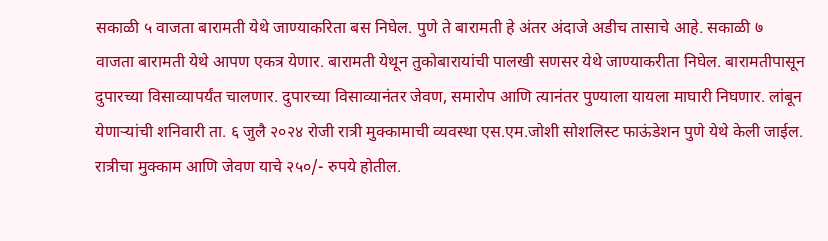सकाळी ५ वाजता बारामती येथे जाण्याकरिता बस निघेल. पुणे ते बारामती हे अंतर अंदाजे अडीच तासाचे आहे. सकाळी ७ वाजता बारामती येथे आपण एकत्र येणार. बारामती येथून तुकोबारायांची पालखी सणसर येथे जाण्याकरीता निघेल. बारामतीपासून दुपारच्या विसाव्यापर्यंत चालणार. दुपारच्या विसाव्यानंतर जेवण, समारोप आणि त्यानंतर पुण्याला यायला माघारी निघणार. लांबून येणाऱ्यांची शनिवारी ता. ६ जुलै २०२४ रोजी रात्री मुक्कामाची व्यवस्था एस.एम.जोशी सोशलिस्ट फाऊंडेशन पुणे येथे केली जाईल. रात्रीचा मुक्काम आणि जेवण याचे २५०/- रुपये होतील.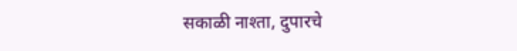सकाळी नाश्ता, दुपारचे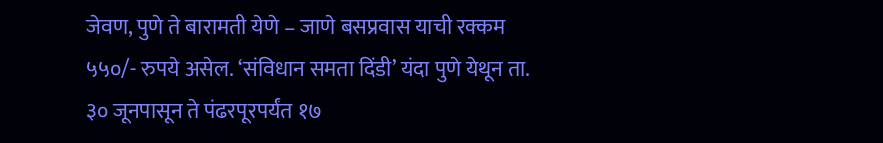जेवण, पुणे ते बारामती येणे – जाणे बसप्रवास याची रक्कम ५५०/- रुपये असेल. ‘संविधान समता दिंडी’ यंदा पुणे येथून ता. ३० जूनपासून ते पंढरपूरपर्यंत १७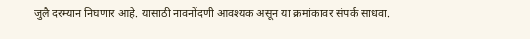जुलै दरम्यान निघणार आहे. यासाठी नावनोंदणी आवश्यक असून या क्रमांकावर संपर्क साधवा.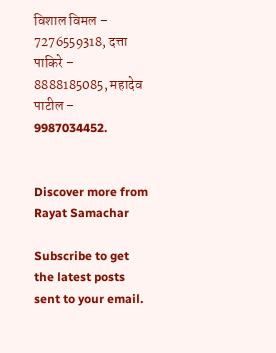विशाल विमल – 7276559318, दत्ता पाकिरे – 8888185085, महादेव पाटील – 9987034452.


Discover more from Rayat Samachar

Subscribe to get the latest posts sent to your email.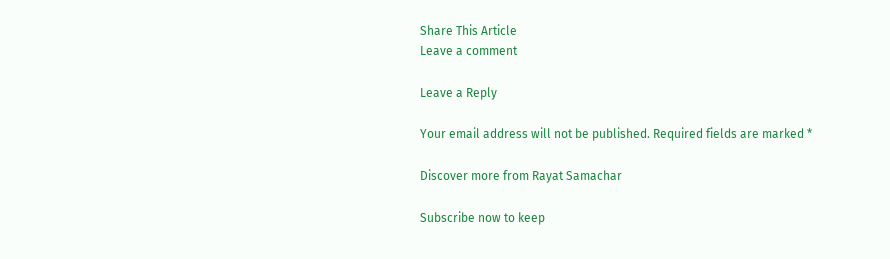Share This Article
Leave a comment

Leave a Reply

Your email address will not be published. Required fields are marked *

Discover more from Rayat Samachar

Subscribe now to keep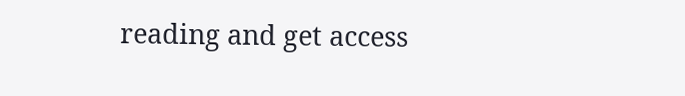reading and get access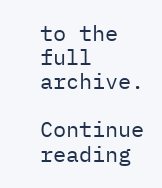to the full archive.

Continue reading